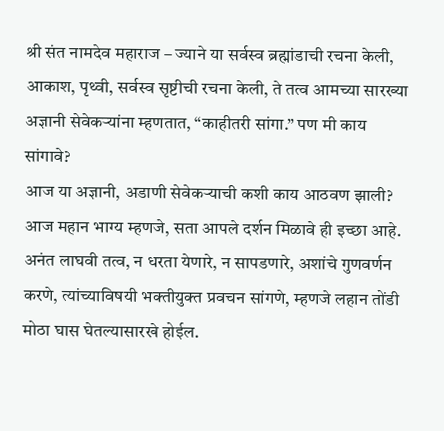श्री संत नामदेव महाराज – ज्याने या सर्वस्व ब्रह्मांडाची रचना केली, आकाश, पृथ्वी, सर्वस्व सृष्टीची रचना केली, ते तत्व आमच्या सारख्या अज्ञानी सेवेकऱ्यांना म्हणतात, “काहीतरी सांगा.” पण मी काय सांगावे?
आज या अज्ञानी, अडाणी सेवेकऱ्याची कशी काय आठवण झाली? आज महान भाग्य म्हणजे, सता आपले दर्शन मिळावे ही इच्छा आहे.
अनंत लाघवी तत्व, न धरता येणारे, न सापडणारे, अशांचे गुणवर्णन करणे, त्यांच्याविषयी भक्तीयुक्त प्रवचन सांगणे, म्हणजे लहान तोंडी मोठा घास घेतल्यासारखे होईल.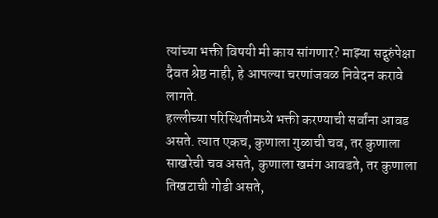त्यांच्या भक्ती विषयी मी काय सांगणार? माझ्या सद्गुरुंपेक्षा दैवत श्रेष्ठ नाही, हे आपल्या चरणांजवळ निवेदन करावे लागते.
हल्लीच्या परिस्थितीमध्ये भक्ती करण्याची सर्वांना आवड असते. त्यात एकच, कुणाला गुळाची चव, तर कुणाला साखरेची चव असते, कुणाला खमंग आवडते, तर कुणाला तिखटाची गोडी असते,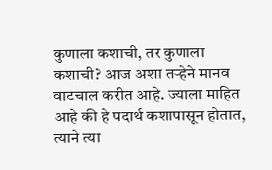कुणाला कशाची, तर कुणाला कशाची? आज अशा तऱ्हेने मानव वाटचाल करीत आहे. ज्याला माहित आहे की हे पदार्थ कशापासून होतात, त्याने त्या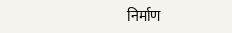निर्माण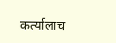कर्त्यालाच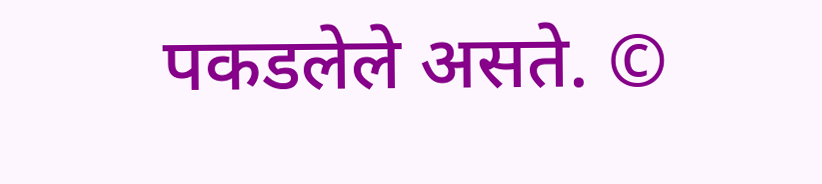पकडलेले असते. ©